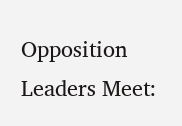Opposition Leaders Meet: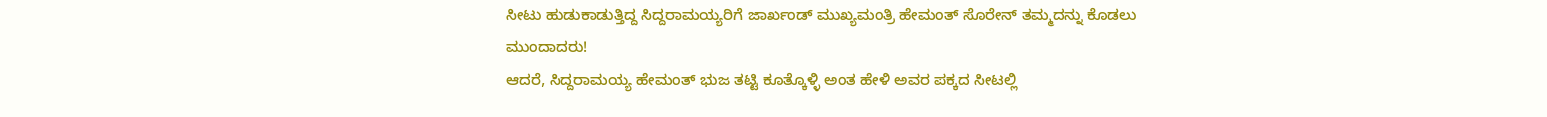ಸೀಟು ಹುಡುಕಾಡುತ್ತಿದ್ದ ಸಿದ್ದರಾಮಯ್ಯರಿಗೆ ಜಾರ್ಖಂಡ್ ಮುಖ್ಯಮಂತ್ರಿ ಹೇಮಂತ್ ಸೊರೇನ್ ತಮ್ಮದನ್ನು ಕೊಡಲು ಮುಂದಾದರು!
ಆದರೆ, ಸಿದ್ದರಾಮಯ್ಯ ಹೇಮಂತ್ ಭುಜ ತಟ್ಟಿ ಕೂತ್ಕೊಳ್ಳಿ ಅಂತ ಹೇಳಿ ಅವರ ಪಕ್ಕದ ಸೀಟಲ್ಲಿ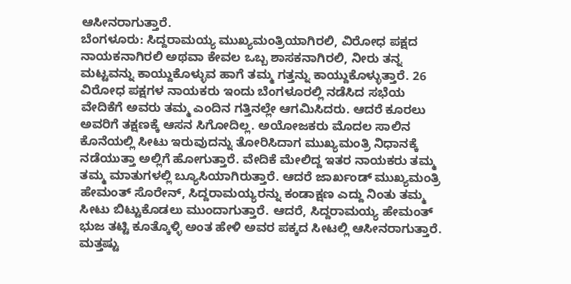ಆಸೀನರಾಗುತ್ತಾರೆ.
ಬೆಂಗಳೂರು: ಸಿದ್ದರಾಮಯ್ಯ ಮುಖ್ಯಮಂತ್ರಿಯಾಗಿರಲಿ, ವಿರೋಧ ಪಕ್ಷದ ನಾಯಕನಾಗಿರಲಿ ಅಥವಾ ಕೇವಲ ಒಬ್ಬ ಶಾಸಕನಾಗಿರಲಿ, ನೀರು ತನ್ನ ಮಟ್ಟವನ್ನು ಕಾಯ್ದುಕೊಳ್ಳುವ ಹಾಗೆ ತಮ್ಮ ಗತ್ತನ್ನು ಕಾಯ್ದುಕೊಳ್ಳುತ್ತಾರೆ. 26 ವಿರೋಧ ಪಕ್ಷಗಳ ನಾಯಕರು ಇಂದು ಬೆಂಗಳೂರಲ್ಲಿ ನಡೆಸಿದ ಸಭೆಯ ವೇದಿಕೆಗೆ ಅವರು ತಮ್ಮ ಎಂದಿನ ಗತ್ತಿನಲ್ಲೇ ಆಗಮಿಸಿದರು. ಆದರೆ ಕೂರಲು ಅವರಿಗೆ ತಕ್ಷಣಕ್ಕೆ ಆಸನ ಸಿಗೋದಿಲ್ಲ. ಅಯೋಜಕರು ಮೊದಲ ಸಾಲಿನ ಕೊನೆಯಲ್ಲಿ ಸೀಟು ಇರುವುದನ್ನು ತೋರಿಸಿದಾಗ ಮುಖ್ಯಮಂತ್ರಿ ನಿಧಾನಕ್ಕೆ ನಡೆಯುತ್ತಾ ಅಲ್ಲಿಗೆ ಹೋಗುತ್ತಾರೆ. ವೇದಿಕೆ ಮೇಲಿದ್ದ ಇತರ ನಾಯಕರು ತಮ್ಮ ತಮ್ಮ ಮಾತುಗಳಲ್ಲಿ ಬ್ಯೂಸಿಯಾಗಿರುತ್ತಾರೆ. ಆದರೆ ಜಾರ್ಖಂಡ್ ಮುಖ್ಯಮಂತ್ರಿ ಹೇಮಂತ್ ಸೊರೇನ್, ಸಿದ್ದರಾಮಯ್ಯರನ್ನು ಕಂಡಾಕ್ಷಣ ಎದ್ದು ನಿಂತು ತಮ್ಮ ಸೀಟು ಬಿಟ್ಟುಕೊಡಲು ಮುಂದಾಗುತ್ತಾರೆ. ಆದರೆ, ಸಿದ್ದರಾಮಯ್ಯ ಹೇಮಂತ್ ಭುಜ ತಟ್ಟಿ ಕೂತ್ಕೊಳ್ಳಿ ಅಂತ ಹೇಳಿ ಅವರ ಪಕ್ಕದ ಸೀಟಲ್ಲಿ ಆಸೀನರಾಗುತ್ತಾರೆ.
ಮತ್ತಷ್ಟು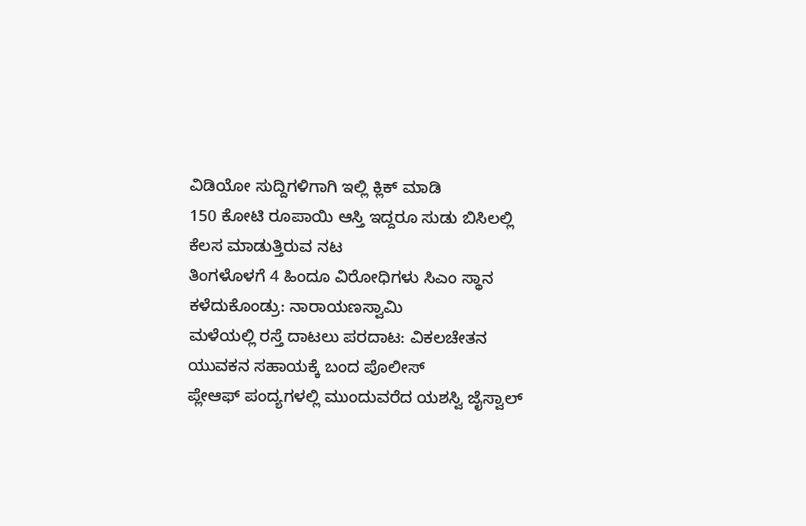ವಿಡಿಯೋ ಸುದ್ದಿಗಳಿಗಾಗಿ ಇಲ್ಲಿ ಕ್ಲಿಕ್ ಮಾಡಿ
150 ಕೋಟಿ ರೂಪಾಯಿ ಆಸ್ತಿ ಇದ್ದರೂ ಸುಡು ಬಿಸಿಲಲ್ಲಿ ಕೆಲಸ ಮಾಡುತ್ತಿರುವ ನಟ
ತಿಂಗಳೊಳಗೆ 4 ಹಿಂದೂ ವಿರೋಧಿಗಳು ಸಿಎಂ ಸ್ಥಾನ ಕಳೆದುಕೊಂಡ್ರು: ನಾರಾಯಣಸ್ವಾಮಿ
ಮಳೆಯಲ್ಲಿ ರಸ್ತೆ ದಾಟಲು ಪರದಾಟ: ವಿಕಲಚೇತನ ಯುವಕನ ಸಹಾಯಕ್ಕೆ ಬಂದ ಪೊಲೀಸ್
ಪ್ಲೇಆಫ್ ಪಂದ್ಯಗಳಲ್ಲಿ ಮುಂದುವರೆದ ಯಶಸ್ವಿ ಜೈಸ್ವಾಲ್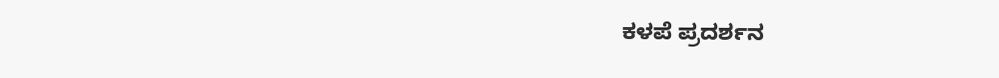ಕಳಪೆ ಪ್ರದರ್ಶನ